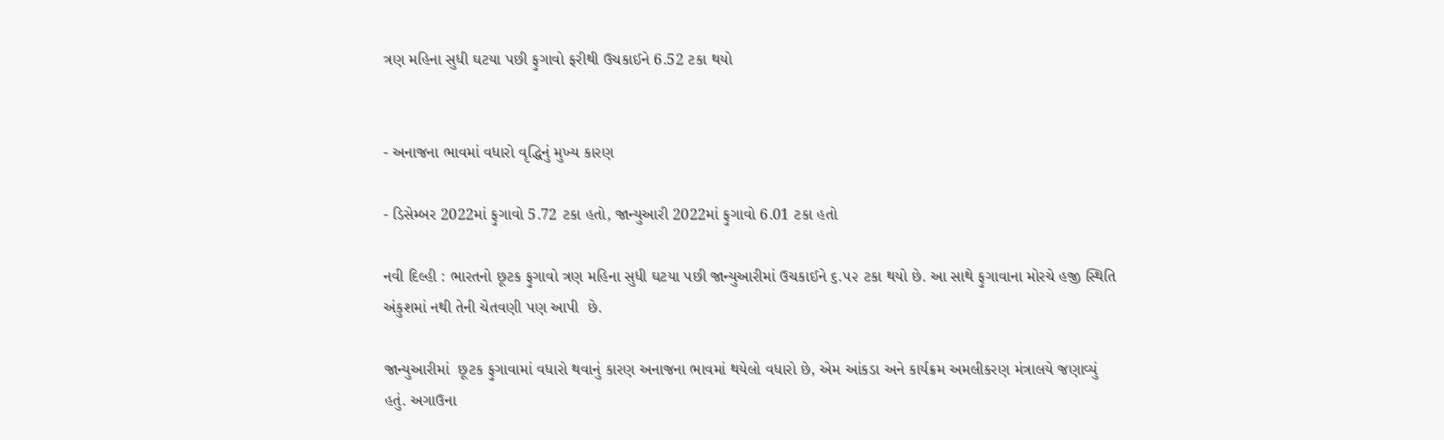ત્રણ મહિના સુધી ઘટયા પછી ફુગાવો ફરીથી ઉચકાઈને 6.52 ટકા થયો


- અનાજના ભાવમાં વધારો વૃદ્ધિનું મુખ્ય કારણ

- ડિસેમ્બર 2022માં ફુગાવો 5.72 ટકા હતો, જાન્યુઆરી 2022માં ફુગાવો 6.01 ટકા હતો

નવી દિલ્હી : ભારતનો છૂટક ફુગાવો ત્રણ મહિના સુધી ઘટયા પછી જાન્યુઆરીમાં ઉચકાઈને ૬.૫૨ ટકા થયો છે. આ સાથે ફુગાવાના મોરચે હજી સ્થિતિ અંકુશમાં નથી તેની ચેતવણી પણ આપી  છે.

જાન્યુઆરીમાં  છૂટક ફુગાવામાં વધારો થવાનું કારણ અનાજના ભાવમાં થયેલો વધારો છે, એમ આંકડા અને કાર્યક્રમ અમલીકરણ મંત્રાલયે જણાવ્યું હતું. અગાઉના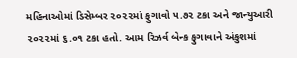મહિનાઓમાં ડિસેમ્બર ૨૦૨૨માં ફુગાવો ૫.૭૨ ટકા અને જાન્યુઆરી ૨૦૨૨માં ૬.૦૧ ટકા હતો. આમ રિઝર્વ બેન્ક ફુગાવાને અંકુશમાં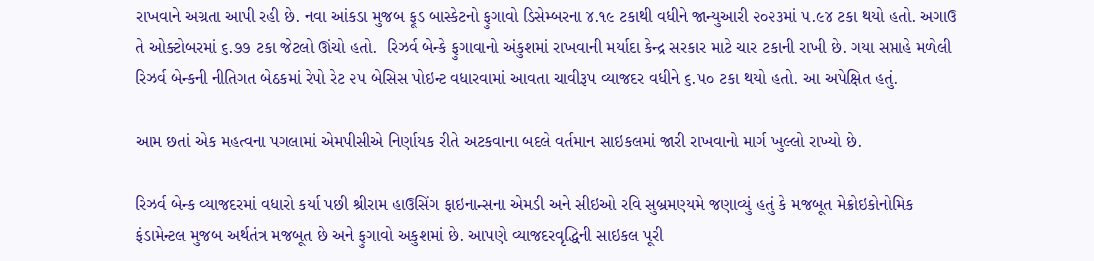રાખવાને અગ્રતા આપી રહી છે. નવા આંકડા મુજબ ફૂડ બાસ્કેટનો ફુગાવો ડિસેમ્બરના ૪.૧૯ ટકાથી વધીને જાન્યુઆરી ૨૦૨૩માં ૫.૯૪ ટકા થયો હતો. અગાઉ તે ઓક્ટોબરમાં ૬.૭૭ ટકા જેટલો ઊંચો હતો.  રિઝર્વ બેન્કે ફુગાવાનો અંકુશમાં રાખવાની મર્યાદા કેન્દ્ર સરકાર માટે ચાર ટકાની રાખી છે. ગયા સપ્તાહે મળેલી રિઝર્વ બેન્કની નીતિગત બેઠકમાં રેપો રેટ ૨૫ બેસિસ પોઇન્ટ વધારવામાં આવતા ચાવીરૂપ વ્યાજદર વધીને ૬.૫૦ ટકા થયો હતો. આ અપેક્ષિત હતું.

આમ છતાં એક મહત્વના પગલામાં એમપીસીએ નિર્ણાયક રીતે અટકવાના બદલે વર્તમાન સાઇકલમાં જારી રાખવાનો માર્ગ ખુલ્લો રાખ્યો છે.

રિઝર્વ બેન્ક વ્યાજદરમાં વધારો કર્યા પછી શ્રીરામ હાઉસિંગ ફાઇનાન્સના એમડી અને સીઇઓ રવિ સુબ્રમણ્યમે જણાવ્યું હતું કે મજબૂત મેક્રોઇકોનોમિક ફંડામેન્ટલ મુજબ અર્થતંત્ર મજબૂત છે અને ફુગાવો અકુશમાં છે. આપણે વ્યાજદરવૃદ્ધિની સાઇકલ પૂરી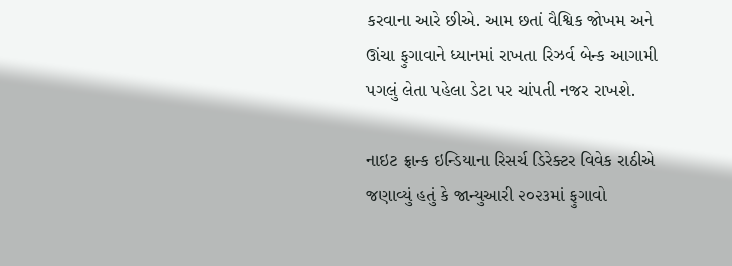કરવાના આરે છીએ. આમ છતાં વૈશ્વિક જોખમ અને ઊંચા ફુગાવાને ધ્યાનમાં રાખતા રિઝર્વ બેન્ક આગામી પગલું લેતા પહેલા ડેટા પર ચાંપતી નજર રાખશે.

નાઇટ ફ્રાન્ક ઇન્ડિયાના રિસર્ચ ડિરેક્ટર વિવેક રાઠીએ જણાવ્યું હતું કે જાન્યુઆરી ૨૦૨૩માં ફુગાવો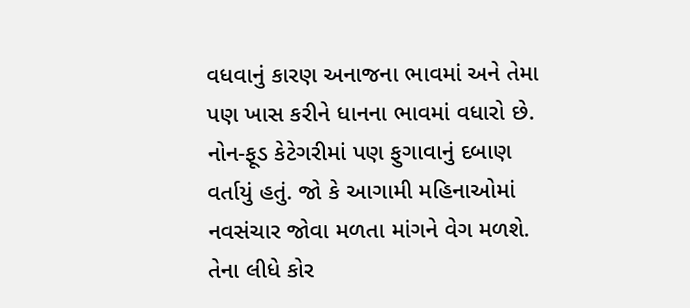વધવાનું કારણ અનાજના ભાવમાં અને તેમા પણ ખાસ કરીને ધાનના ભાવમાં વધારો છે. નોન-ફૂડ કેટેગરીમાં પણ ફુગાવાનું દબાણ વર્તાયું હતું. જો કે આગામી મહિનાઓમાં નવસંચાર જોવા મળતા માંગને વેગ મળશે. તેના લીધે કોર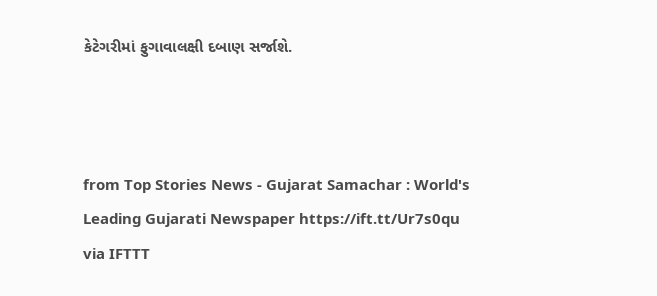કેટેગરીમાં ફુગાવાલક્ષી દબાણ સર્જાશે.



from Top Stories News - Gujarat Samachar : World's Leading Gujarati Newspaper https://ift.tt/Ur7s0qu
via IFTTT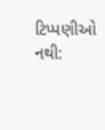ટિપ્પણીઓ નથી: